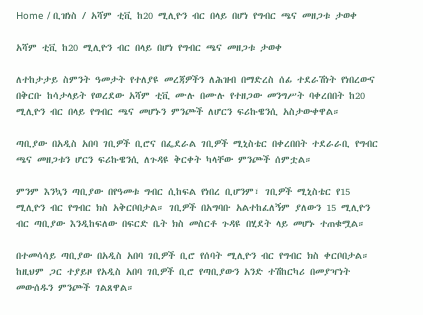Home / ቢዝነስ / አሻም ቲቪ ከ20 ሚሊዮን ብር በላይ በሆነ የግብር ጫና መዘጋቱ ታወቀ

አሻም ቲቪ ከ20 ሚሊዮን ብር በላይ በሆነ የግብር ጫና መዘጋቱ ታወቀ

ለተከታታይ ስምንት ዓመታት የተለያዩ መረጃዎችን ለሕዝብ በማድረስ ሰፊ ተደራሽነት የነበረውና በቅርቡ ከሳታላይት የወረደው አሻም ቲቪ ሙሉ በሙሉ የተዘጋው መንግሥት ባቀረበበት ከ20 ሚሊዮን ብር በላይ የግብር ጫና መሆኑን ምንጮች ለሆርን ፍሪኩዌንሲ አስታውቀዋል።

ጣቢያው በአዲስ አበባ ገቢዎች ቢሮና በፌደራል ገቢዎች ሚኒስቴር በቀረበበት ተደራራቢ የግብር ጫና መዘጋቱን ሆርን ፍሪኩዌንሲ ለጉዳዩ ቅርቀት ካላቸው ምንጮች ሰምቷል።

ምንም እንኳን ጣቢያው በየዓመቱ ግብር ሲከፍል የነበረ ቢሆንም፣ ገቢዎች ሚኒስቴር የ15 ሚሊዮን ብር የግብር ክስ አቅርቦበታል። ገቢዎች በአግባቡ አልተከፈለኝም ያለውን 15 ሚሊዮን ብር ጣቢያው እንዲከፍለው በፍርድ ቤት ክስ መስርቶ ጉዳዩ በሂደት ላይ መሆኑ ተጠቁሟል።

በተመሳሳይ ጣቢያው በአዲስ አበባ ገቢዎች ቢሮ የሰባት ሚሊዮን ብር የግብር ክስ ቀርቦበታል። ከዚህም ጋር ተያይዞ የአዲስ አበባ ገቢዎች ቢሮ የጣቢያውን አንድ ተሽከርካሪ በመያዣነት መውሰዱን ምንጮች ገልጸዋል።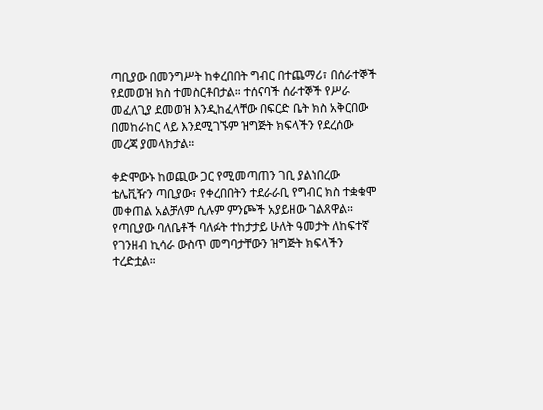ጣቢያው በመንግሥት ከቀረበበት ግብር በተጨማሪ፣ በሰራተኞች የደመወዝ ክስ ተመስርቶበታል። ተሰናባች ሰራተኞች የሥራ መፈለጊያ ደመወዝ እንዲከፈላቸው በፍርድ ቤት ክስ አቅርበው በመከራከር ላይ እንደሚገኙም ዝግጅት ክፍላችን የደረሰው መረጃ ያመላክታል።

ቀድሞውኑ ከወጪው ጋር የሚመጣጠን ገቢ ያልነበረው ቴሌቪዥን ጣቢያው፣ የቀረበበትን ተደራራቢ የግብር ክስ ተቋቁሞ መቀጠል አልቻለም ሲሉም ምንጮች አያይዘው ገልጸዋል። የጣቢያው ባለቤቶች ባለፉት ተከታታይ ሁለት ዓመታት ለከፍተኛ የገንዘብ ኪሳራ ውስጥ መግባታቸውን ዝግጅት ክፍላችን ተረድቷል።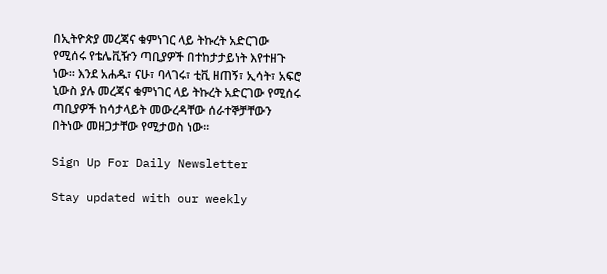በኢትዮጵያ መረጃና ቁምነገር ላይ ትኩረት አድርገው የሚሰሩ የቴሌቪዥን ጣቢያዎች በተከታታይነት እየተዘጉ ነው። እንደ አሐዱ፣ ናሁ፣ ባላገሩ፣ ቲቪ ዘጠኝ፣ ኢሳት፣ አፍሮ ኒውስ ያሉ መረጃና ቁምነገር ላይ ትኩረት አድርገው የሚሰሩ ጣቢያዎች ከሳታላይት መውረዳቸው ሰራተኞቻቸውን በትነው መዘጋታቸው የሚታወስ ነው፡፡

Sign Up For Daily Newsletter

Stay updated with our weekly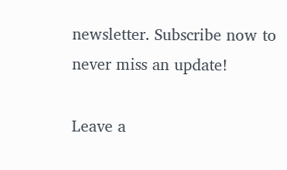newsletter. Subscribe now to never miss an update!

Leave a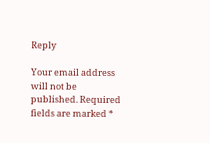Reply

Your email address will not be published. Required fields are marked *